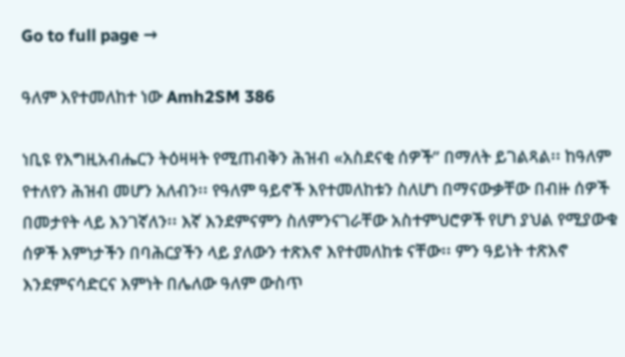Go to full page →

ዓለም እየተመለከተ ነው Amh2SM 386

ነቢዩ የእግዚአብሔርን ትዕዛዛት የሚጠብቅን ሕዝብ «አስደናቂ ሰዎች” በማለት ይገልጻል፡፡ ከዓለም የተለየን ሕዝብ መሆን አለብን፡፡ የዓለም ዓይኖች እየተመለከቱን ስለሆነ በማናውቃቸው በብዙ ሰዎች በመታየት ላይ እንገኛለን፡፡ እኛ እንደምናምን ስለምንናገራቸው አስተምህሮዎች የሆነ ያህል የሚያውቁ ሰዎች እምነታችን በባሕርያችን ላይ ያለውን ተጽእኖ እየተመለከቱ ናቸው፡፡ ምን ዓይነት ተጽእኖ እንደምናሳድርና እምነት በሌለው ዓለም ውስጥ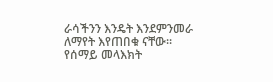ራሳችንን እንዴት እንደምንመራ ለማየት እየጠበቁ ናቸው፡፡ የሰማይ መላእክት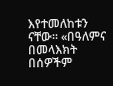እየተመለከቱን ናቸው፡፡ «በዓለምና በመላእክት በሰዎችም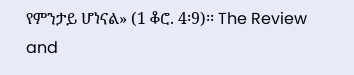የምንታይ ሆነናል» (1 ቆሮ. 4፡9)፡፡ The Review and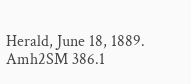Herald, June 18, 1889. Amh2SM 386.1